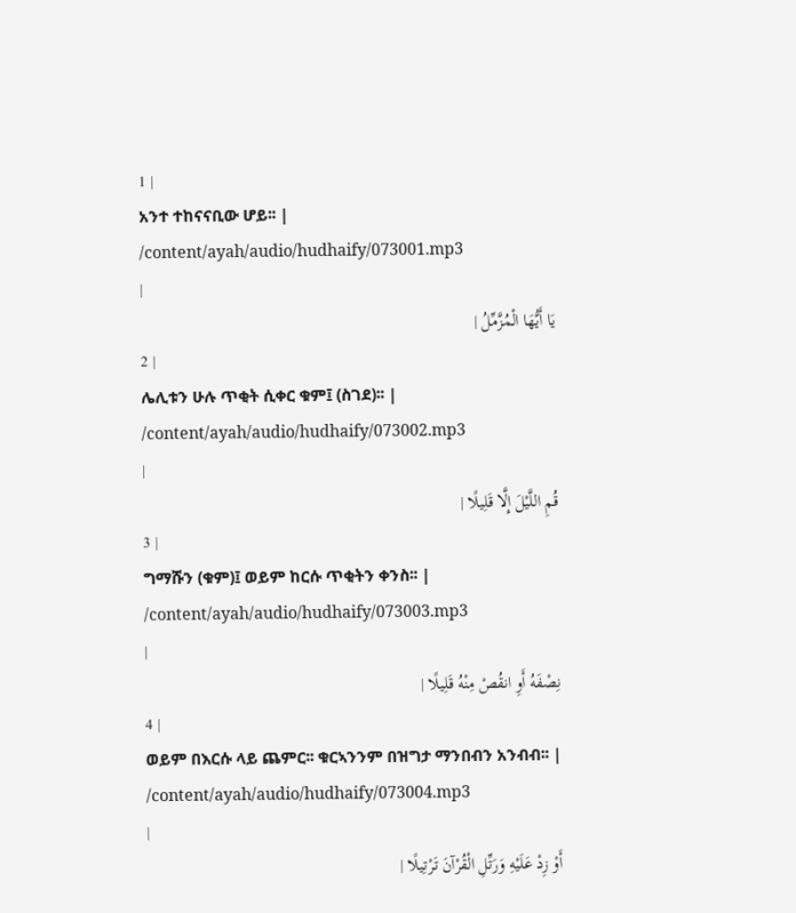1 |
አንተ ተከናናቢው ሆይ፡፡ |
/content/ayah/audio/hudhaify/073001.mp3
|
يَا أَيُّهَا الْمُزَّمِّلُ |
2 |
ሌሊቱን ሁሉ ጥቂት ሲቀር ቁም፤ (ስገደ)፡፡ |
/content/ayah/audio/hudhaify/073002.mp3
|
قُمِ اللَّيْلَ إِلَّا قَلِيلًا |
3 |
ግማሹን (ቁም)፤ ወይም ከርሱ ጥቂትን ቀንስ፡፡ |
/content/ayah/audio/hudhaify/073003.mp3
|
نِصْفَهُ أَوِ انقُصْ مِنْهُ قَلِيلًا |
4 |
ወይም በእርሱ ላይ ጨምር፡፡ ቁርኣንንም በዝግታ ማንበብን አንብብ፡፡ |
/content/ayah/audio/hudhaify/073004.mp3
|
أَوْ زِدْ عَلَيْهِ وَرَتِّلِ الْقُرْآنَ تَرْتِيلًا |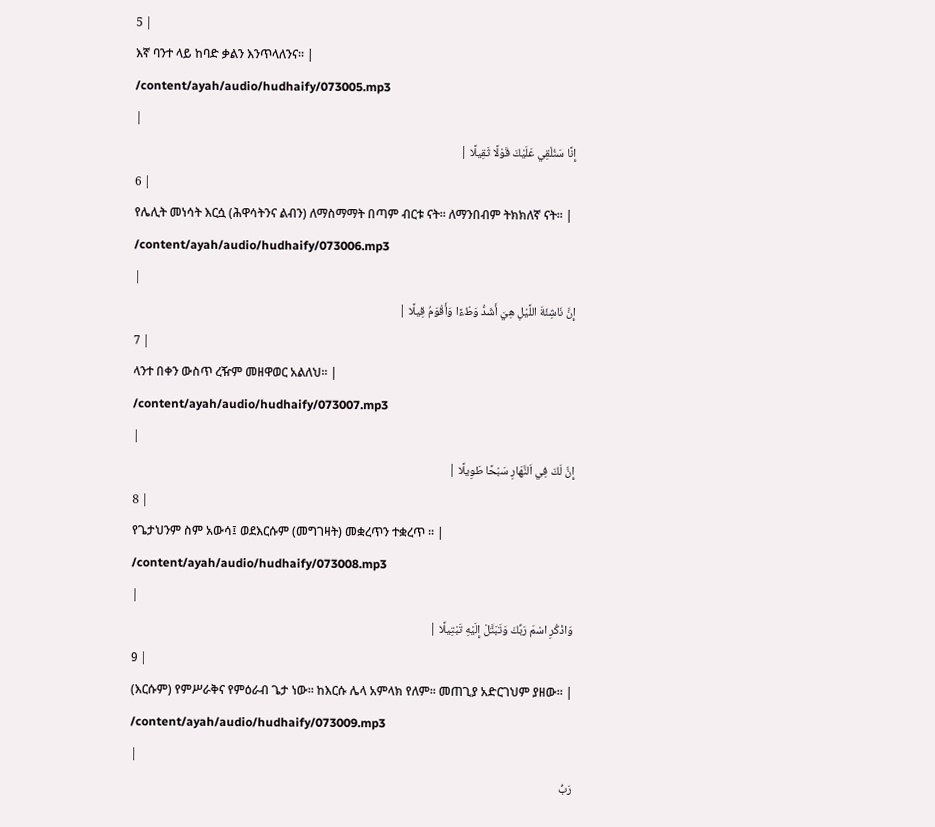5 |
እኛ ባንተ ላይ ከባድ ቃልን እንጥላለንና፡፡ |
/content/ayah/audio/hudhaify/073005.mp3
|
إِنَّا سَنُلْقِي عَلَيْكَ قَوْلًا ثَقِيلًا |
6 |
የሌሊት መነሳት እርሷ (ሕዋሳትንና ልብን) ለማስማማት በጣም ብርቱ ናት፡፡ ለማንበብም ትክክለኛ ናት፡፡ |
/content/ayah/audio/hudhaify/073006.mp3
|
إِنَّ نَاشِئَةَ اللَّيْلِ هِيَ أَشَدُّ وَطْءًا وَأَقْوَمُ قِيلًا |
7 |
ላንተ በቀን ውስጥ ረዥም መዘዋወር አልለህ፡፡ |
/content/ayah/audio/hudhaify/073007.mp3
|
إِنَّ لَكَ فِي اَلنَّهَارِ سَبْحًا طَوِيلًا |
8 |
የጌታህንም ስም አውሳ፤ ወደእርሱም (መግገዛት) መቋረጥን ተቋረጥ ፡፡ |
/content/ayah/audio/hudhaify/073008.mp3
|
وَاذْكُرِ اسْمَ رَبِّكَ وَتَبَتَّلْ إِلَيْهِ تَبْتِيلًا |
9 |
(እርሱም) የምሥራቅና የምዕራብ ጌታ ነው፡፡ ከእርሱ ሌላ አምላክ የለም፡፡ መጠጊያ አድርገህም ያዘው፡፡ |
/content/ayah/audio/hudhaify/073009.mp3
|
رَبُّ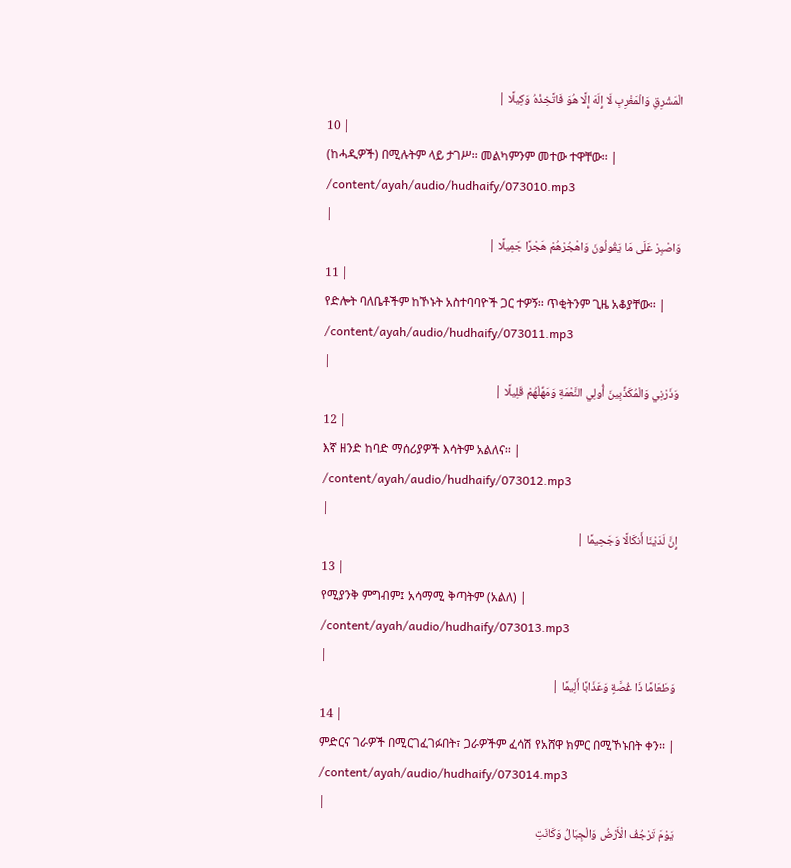الْمَشْرِقِ وَالْمَغْرِبِ لَا إِلَهَ إِلَّا هُوَ فَاتَّخِذْهُ وَكِيلًا |
10 |
(ከሓዲዎች) በሚሉትም ላይ ታገሥ፡፡ መልካምንም መተው ተዋቸው፡፡ |
/content/ayah/audio/hudhaify/073010.mp3
|
وَاصْبِرْ عَلَى مَا يَقُولُونَ وَاهْجُرْهُمْ هَجْرًا جَمِيلًا |
11 |
የድሎት ባለቤቶችም ከኾኑት አስተባባዮች ጋር ተዎኝ፡፡ ጥቂትንም ጊዜ አቆያቸው፡፡ |
/content/ayah/audio/hudhaify/073011.mp3
|
وَذَرْنِي وَالْمُكَذِّبِينَ أُولِي النَّعْمَةِ وَمَهِّلْهُمْ قَلِيلًا |
12 |
እኛ ዘንድ ከባድ ማሰሪያዎች እሳትም አልለና፡፡ |
/content/ayah/audio/hudhaify/073012.mp3
|
إِنَّ لَدَيْنَا أَنكَالًا وَجَحِيمًا |
13 |
የሚያንቅ ምግብም፤ አሳማሚ ቅጣትም (አልለ) |
/content/ayah/audio/hudhaify/073013.mp3
|
وَطَعَامًا ذَا غُصَّةٍ وَعَذَابًا أَلِيمًا |
14 |
ምድርና ገራዎች በሚርገፈገፉበት፣ ጋራዎችም ፈሳሽ የአሸዋ ክምር በሚኾኑበት ቀን፡፡ |
/content/ayah/audio/hudhaify/073014.mp3
|
يَوْمَ تَرْجُفُ الْأَرْضُ وَالْجِبَالُ وَكَانَتِ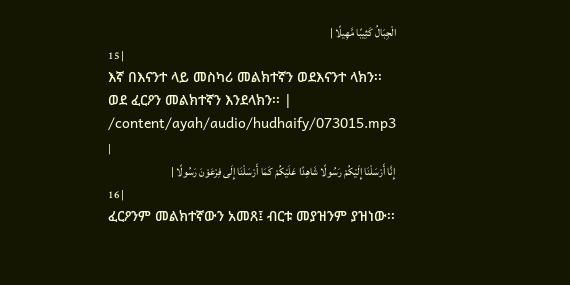الْجِبَالُ كَثِيبًا مَّهِيلًا |
15 |
እኛ በእናንተ ላይ መስካሪ መልክተኛን ወደእናንተ ላክን፡፡ ወደ ፈርዖን መልክተኛን እንደላክን፡፡ |
/content/ayah/audio/hudhaify/073015.mp3
|
إِنَّا أَرْسَلْنَا إِلَيْكُمْ رَسُولًا شَاهِدًا عَلَيْكُمْ كَمَا أَرْسَلْنَا إِلَى فِرْعَوْنَ رَسُولًا |
16 |
ፈርዖንም መልክተኛውን አመጸ፤ ብርቱ መያዝንም ያዝነው፡፡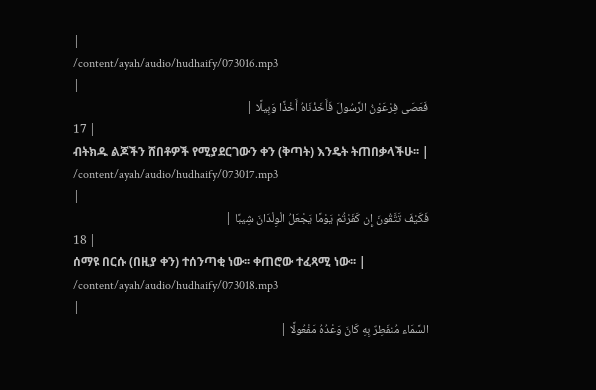|
/content/ayah/audio/hudhaify/073016.mp3
|
فَعَصَى فِرْعَوْنُ الرَّسُولَ فَأَخَذْنَاهُ أَخْذًا وَبِيلًا |
17 |
ብትክዱ ልጆችን ሸበቶዎች የሚያደርገውን ቀን (ቅጣት) እንዴት ትጠበቃላችሁ፡፡ |
/content/ayah/audio/hudhaify/073017.mp3
|
فَكَيْفَ تَتَّقُونَ إِن كَفَرْتُمْ يَوْمًا يَجْعَلُ الْوِلْدَانَ شِيبًا |
18 |
ሰማዩ በርሱ (በዚያ ቀን) ተሰንጣቂ ነው፡፡ ቀጠሮው ተፈጻሚ ነው፡፡ |
/content/ayah/audio/hudhaify/073018.mp3
|
السَّمَاء مُنفَطِرٌ بِهِ كَانَ وَعْدُهُ مَفْعُولًا |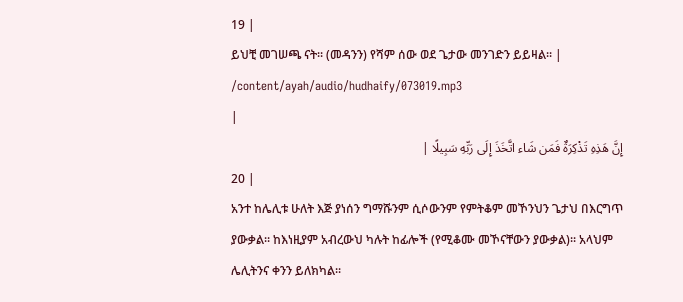19 |
ይህቺ መገሠጫ ናት፡፡ (መዳንን) የሻም ሰው ወደ ጌታው መንገድን ይይዛል፡፡ |
/content/ayah/audio/hudhaify/073019.mp3
|
إِنَّ هَذِهِ تَذْكِرَةٌ فَمَن شَاء اتَّخَذَ إِلَى رَبِّهِ سَبِيلًا |
20 |
አንተ ከሌሊቱ ሁለት እጅ ያነሰን ግማሹንም ሲሶውንም የምትቆም መኾንህን ጌታህ በእርግጥ ያውቃል፡፡ ከእነዚያም አብረውህ ካሉት ከፊሎች (የሚቆሙ መኾናቸውን ያውቃል)፡፡ አላህም ሌሊትንና ቀንን ይለክካል፡፡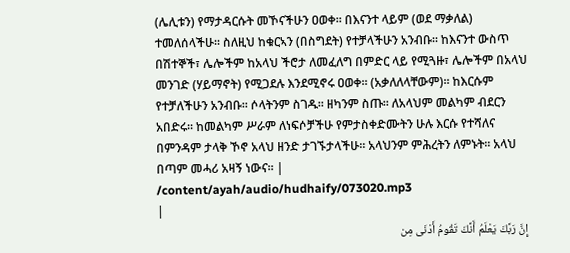(ሌሊቱን) የማታዳርሱት መኾናችሁን ዐወቀ፡፡ በእናንተ ላይም (ወደ ማቃለል) ተመለሰላችሁ፡፡ ስለዚህ ከቁርኣን (በስግደት) የተቻላችሁን አንብቡ፡፡ ከእናንተ ውስጥ በሽተኞች፣ ሌሎችም ከአላህ ችሮታ ለመፈለግ በምድር ላይ የሚጓዙ፣ ሌሎችም በአላህ መንገድ (ሃይማኖት) የሚጋደሉ እንደሚኖሩ ዐወቀ፡፡ (አቃለለላቸውም)፡፡ ከእርሱም የተቻለችሁን አንብቡ፡፡ ሶላትንም ስገዱ፡፡ ዘካንም ስጡ፡፡ ለአላህም መልካም ብደርን አበድሩ፡፡ ከመልካም ሥራም ለነፍሶቻችሁ የምታስቀድሙትን ሁሉ እርሱ የተሻለና በምንዳም ታላቅ ኾኖ አላህ ዘንድ ታገኙታላችሁ፡፡ አላህንም ምሕረትን ለምኑት፡፡ አላህ በጣም መሓሪ አዛኝ ነውና፡፡ |
/content/ayah/audio/hudhaify/073020.mp3
|
إِنَّ رَبَّكَ يَعْلَمُ أَنَّكَ تَقُومُ أَدْنَى مِن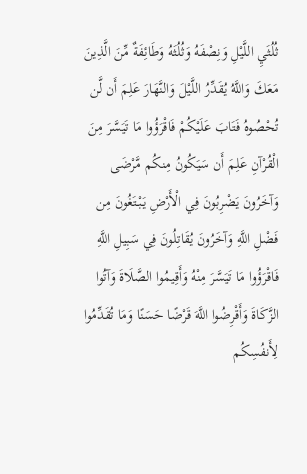ثُلُثَيِ اللَّيْلِ وَنِصْفَهُ وَثُلُثَهُ وَطَائِفَةٌ مِّنَ الَّذِينَ مَعَكَ وَاللَّهُ يُقَدِّرُ اللَّيْلَ وَالنَّهَارَ عَلِمَ أَن لَّن تُحْصُوهُ فَتَابَ عَلَيْكُمْ فَاقْرَؤُوا مَا تَيَسَّرَ مِنَ الْقُرْآنِ عَلِمَ أَن سَيَكُونُ مِنكُم مَّرْضَى وَآخَرُونَ يَضْرِبُونَ فِي الْأَرْضِ يَبْتَغُونَ مِن فَضْلِ اللَّهِ وَآخَرُونَ يُقَاتِلُونَ فِي سَبِيلِ اللَّهِ فَاقْرَؤُوا مَا تَيَسَّرَ مِنْهُ وَأَقِيمُوا الصَّلَاةَ وَآتُوا الزَّكَاةَ وَأَقْرِضُوا اللَّهَ قَرْضًا حَسَنًا وَمَا تُقَدِّمُوا لِأَنفُسِكُم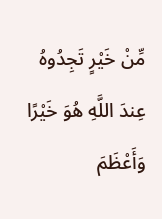مِّنْ خَيْرٍ تَجِدُوهُ عِندَ اللَّهِ هُوَ خَيْرًا وَأَعْظَمَ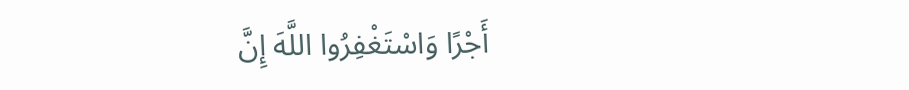أَجْرًا وَاسْتَغْفِرُوا اللَّهَ إِنَّ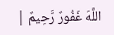اللَّهَ غَفُورٌ رَّحِيمٌ |